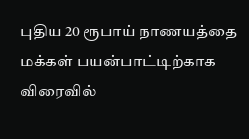புதிய 20 ரூபாய் நாணயத்தை மக்கள் பயன்பாட்டிற்காக விரைவில்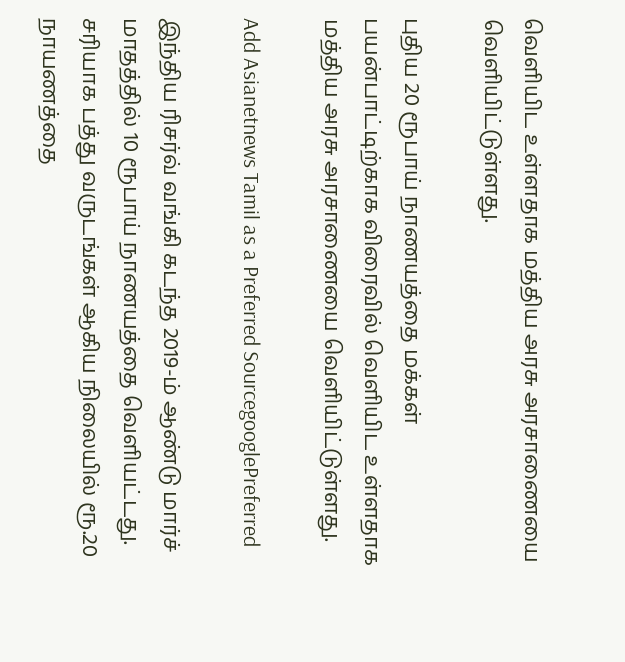வெளியிட உள்ளதாக மத்திய அரசு அரசாணையை வெளியிட்டுள்ளது.

புதிய 20 ரூபாய் நாணயத்தை மக்கள் பயன்பாட்டிற்காக விரைவில் வெளியிட உள்ளதாக மத்திய அரசு அரசாணையை வெளியிட்டுள்ளது.

Add Asianetnews Tamil as a Preferred SourcegooglePreferred

இந்திய ரிசர்வ் வங்கி கடந்த 2019-ம் ஆண்டு மார்ச் மாதத்தில் 10 ரூபாய் நாணயத்தை வெளியட்டது. சரியாக பத்து வருடங்கள் ஆகிய நிலையில் ரூ.20 நாயணத்தை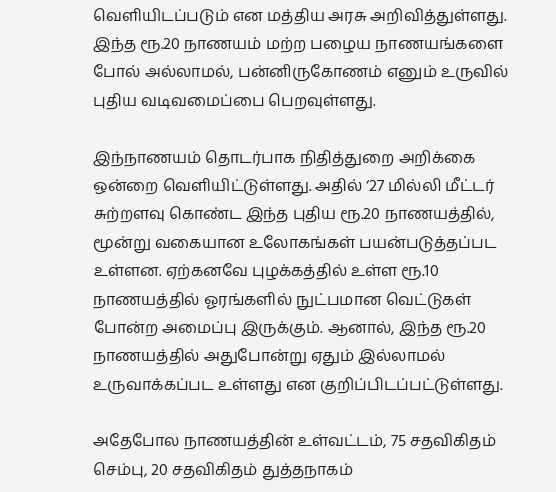வெளியிடப்படும் என மத்திய அரசு அறிவித்துள்ளது. இந்த ரூ.20 நாணயம் மற்ற பழைய நாணயங்களை போல் அல்லாமல், பன்னிருகோணம் எனும் உருவில் புதிய வடிவமைப்பை பெறவுள்ளது.

இந்நாணயம் தொடர்பாக நிதித்துறை அறிக்கை ஒன்றை வெளியிட்டுள்ளது. அதில் ‘27 மில்லி மீட்டர் சுற்றளவு கொண்ட இந்த புதிய ரூ.20 நாணயத்தில், மூன்று வகையான உலோகங்கள் பயன்படுத்தப்பட உள்ளன. ஏற்கனவே புழக்கத்தில் உள்ள ரூ.10 நாணயத்தில் ஓரங்களில் நுட்பமான வெட்டுகள் போன்ற அமைப்பு இருக்கும். ஆனால், இந்த ரூ.20 நாணயத்தில் அதுபோன்று ஏதும் இல்லாமல் உருவாக்கப்பட உள்ளது என குறிப்பிடப்பட்டுள்ளது.

அதேபோல நாணயத்தின் உள்வட்டம், 75 சதவிகிதம் செம்பு, 20 சதவிகிதம் துத்தநாகம்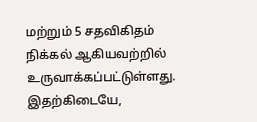மற்றும் 5 சதவிகிதம் நிக்கல் ஆகியவற்றில் உருவாக்கப்பட்டுள்ளது. இதற்கிடையே,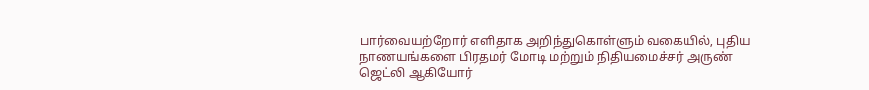பார்வையற்றோர் எளிதாக அறிந்துகொள்ளும் வகையில், புதிய நாணயங்களை பிரதமர் மோடி மற்றும் நிதியமைச்சர் அருண் ஜெட்லி ஆகியோர்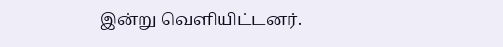இன்று வெளியிட்டனர்.